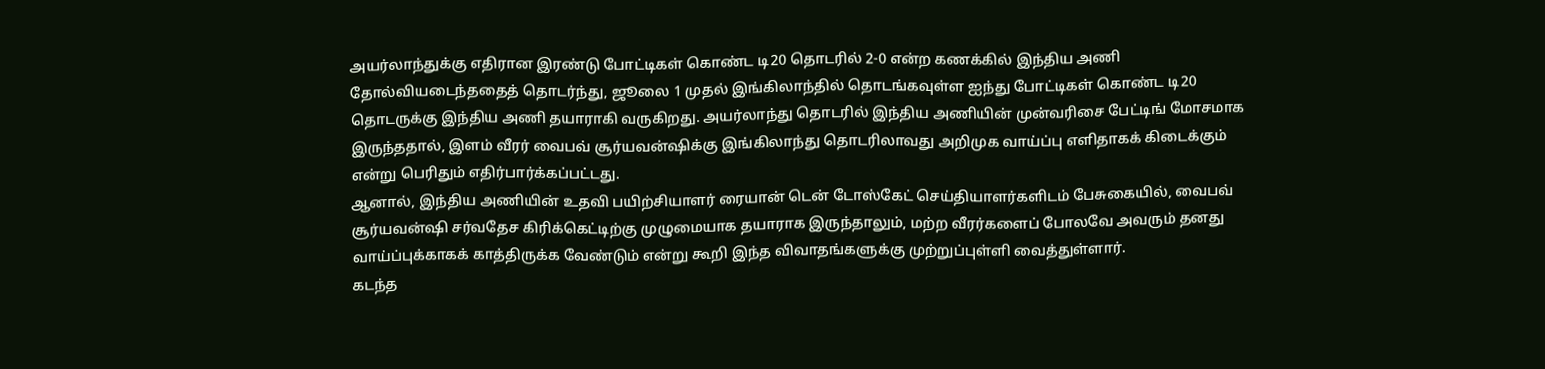அயர்லாந்துக்கு எதிரான இரண்டு போட்டிகள் கொண்ட டி20 தொடரில் 2-0 என்ற கணக்கில் இந்திய அணி தோல்வியடைந்ததைத் தொடர்ந்து, ஜூலை 1 முதல் இங்கிலாந்தில் தொடங்கவுள்ள ஐந்து போட்டிகள் கொண்ட டி20 தொடருக்கு இந்திய அணி தயாராகி வருகிறது. அயர்லாந்து தொடரில் இந்திய அணியின் முன்வரிசை பேட்டிங் மோசமாக இருந்ததால், இளம் வீரர் வைபவ் சூர்யவன்ஷிக்கு இங்கிலாந்து தொடரிலாவது அறிமுக வாய்ப்பு எளிதாகக் கிடைக்கும் என்று பெரிதும் எதிர்பார்க்கப்பட்டது.
ஆனால், இந்திய அணியின் உதவி பயிற்சியாளர் ரையான் டென் டோஸ்கேட் செய்தியாளர்களிடம் பேசுகையில், வைபவ் சூர்யவன்ஷி சர்வதேச கிரிக்கெட்டிற்கு முழுமையாக தயாராக இருந்தாலும், மற்ற வீரர்களைப் போலவே அவரும் தனது வாய்ப்புக்காகக் காத்திருக்க வேண்டும் என்று கூறி இந்த விவாதங்களுக்கு முற்றுப்புள்ளி வைத்துள்ளார்.
கடந்த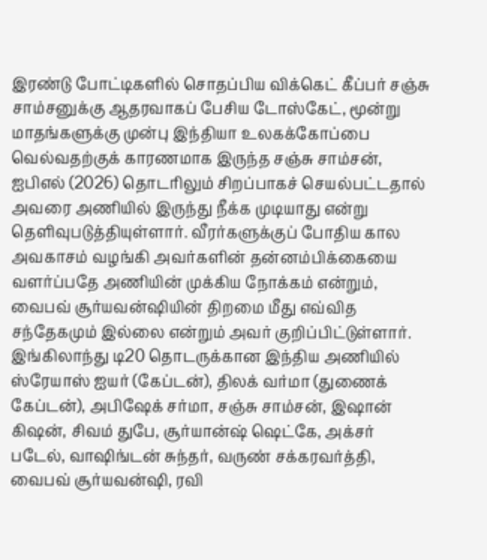இரண்டு போட்டிகளில் சொதப்பிய விக்கெட் கீப்பர் சஞ்சு சாம்சனுக்கு ஆதரவாகப் பேசிய டோஸ்கேட், மூன்று மாதங்களுக்கு முன்பு இந்தியா உலகக்கோப்பை வெல்வதற்குக் காரணமாக இருந்த சஞ்சு சாம்சன், ஐபிஎல் (2026) தொடரிலும் சிறப்பாகச் செயல்பட்டதால் அவரை அணியில் இருந்து நீக்க முடியாது என்று தெளிவுபடுத்தியுள்ளார். வீரர்களுக்குப் போதிய கால அவகாசம் வழங்கி அவர்களின் தன்னம்பிக்கையை வளர்ப்பதே அணியின் முக்கிய நோக்கம் என்றும், வைபவ் சூர்யவன்ஷியின் திறமை மீது எவ்வித சந்தேகமும் இல்லை என்றும் அவர் குறிப்பிட்டுள்ளார்.
இங்கிலாந்து டி20 தொடருக்கான இந்திய அணியில் ஸ்ரேயாஸ் ஐயர் (கேப்டன்), திலக் வர்மா (துணைக் கேப்டன்), அபிஷேக் சர்மா, சஞ்சு சாம்சன், இஷான் கிஷன், சிவம் துபே, சூர்யான்ஷ் ஷெட்கே, அக்சர் படேல், வாஷிங்டன் சுந்தர், வருண் சக்கரவர்த்தி, வைபவ் சூர்யவன்ஷி, ரவி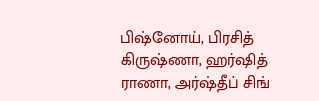பிஷ்னோய், பிரசித் கிருஷ்ணா, ஹர்ஷித் ராணா, அர்ஷ்தீப் சிங்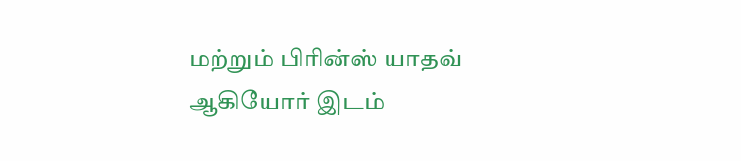மற்றும் பிரின்ஸ் யாதவ் ஆகியோர் இடம்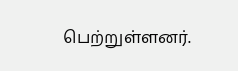பெற்றுள்ளனர்.